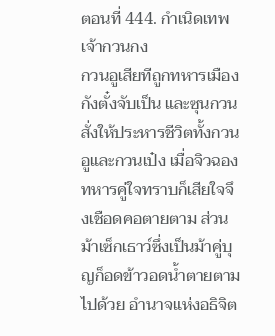ตอนที่ 444. กำเนิดเทพเจ้ากวนกง
กวนอูเสียทีถูกทหารเมืองกังตั๋งจับเป็น และซุนกวนสั่งให้ประหารชีวิตทั้งกวนอูและกวนเป๋ง เมื่อจิวฉองทหารคู่ใจทราบก็เสียใจจึงเชือดคอตายตาม ส่วนม้าเซ็กเธาว์ซึ่งเป็นม้าคู่บุญก็อดข้าวอดน้ำตายตามไปด้วย อำนาจแห่งอธิจิต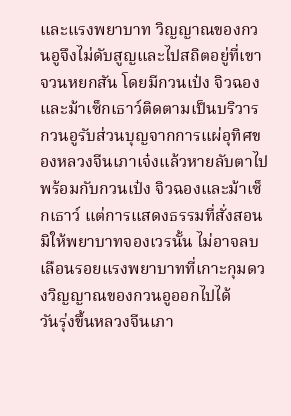และแรงพยาบาท วิญญาณของกวนอูจึงไม่ดับสูญและไปสถิตอยู่ที่เขาจวนหยกสัน โดยมีกวนเป๋ง จิวฉอง และม้าเซ็กเธาว์ติดตามเป็นบริวาร
กวนอูรับส่วนบุญจากการแผ่อุทิศของหลวงจีนเภาเจ๋งแล้วหายลับตาไปพร้อมกับกวนเป๋ง จิวฉองและม้าเซ็กเธาว์ แต่การแสดงธรรมที่สั่งสอนมิให้พยาบาทจองเวรนั้น ไม่อาจลบเลือนรอยแรงพยาบาทที่เกาะกุมดวงวิญญาณของกวนอูออกไปได้
วันรุ่งขึ้นหลวงจีนเภา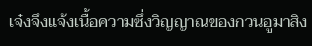เจ๋งจึงแจ้งเนื้อความซึ่งวิญญาณของกวนอูมาสิง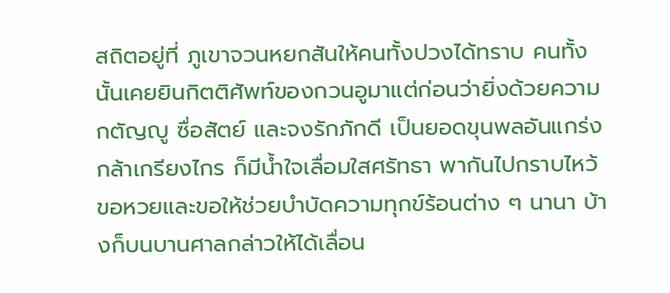สถิตอยู่ที่ ภูเขาจวนหยกสันให้คนทั้งปวงได้ทราบ คนทั้งนั้นเคยยินกิตติศัพท์ของกวนอูมาแต่ก่อนว่ายิ่งด้วยความกตัญญู ซื่อสัตย์ และจงรักภักดี เป็นยอดขุนพลอันแกร่งกล้าเกรียงไกร ก็มีน้ำใจเลื่อมใสศรัทธา พากันไปกราบไหว้ขอหวยและขอให้ช่วยบำบัดความทุกข์ร้อนต่าง ๆ นานา บ้างก็บนบานศาลกล่าวให้ได้เลื่อน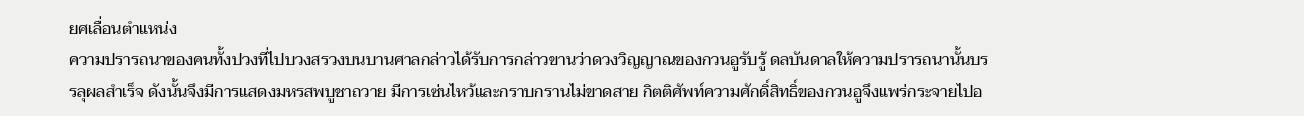ยศเลื่อนตำแหน่ง
ความปรารถนาของคนทั้งปวงที่ไปบวงสรวงบนบานศาลกล่าวได้รับการกล่าวขานว่าดวงวิญญาณของกวนอูรับรู้ ดลบันดาลให้ความปรารถนานั้นบรรลุผลสำเร็จ ดังนั้นจึงมีการแสดงมหรสพบูชาถวาย มีการเซ่นไหว้และกราบกรานไม่ขาดสาย กิตติศัพท์ความศักดิ์สิทธิ์ของกวนอูจึงแพร่กระจายไปอ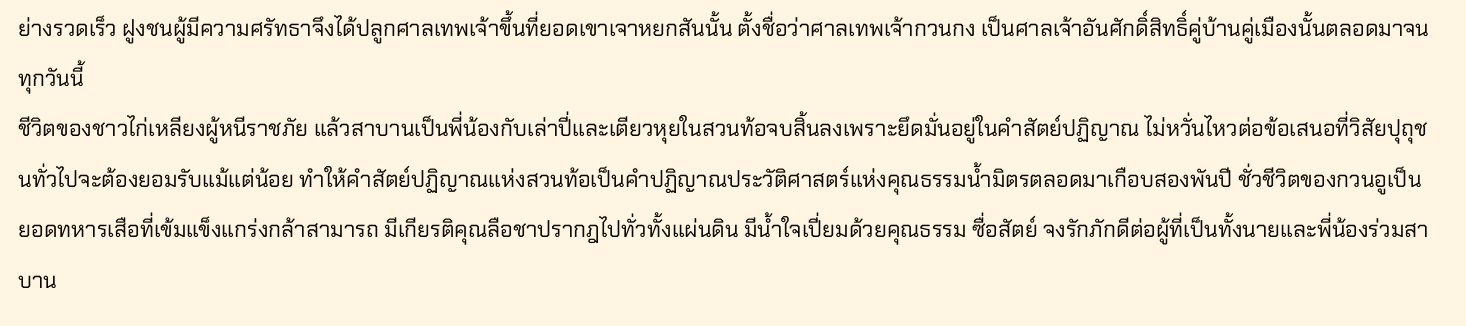ย่างรวดเร็ว ฝูงชนผู้มีความศรัทธาจึงได้ปลูกศาลเทพเจ้าขึ้นที่ยอดเขาเจาหยกสันนั้น ตั้งชื่อว่าศาลเทพเจ้ากวนกง เป็นศาลเจ้าอันศักดิ์สิทธิ์คู่บ้านคู่เมืองนั้นตลอดมาจนทุกวันนี้
ชีวิตของชาวไก่เหลียงผู้หนีราชภัย แล้วสาบานเป็นพี่น้องกับเล่าปี่และเตียวหุยในสวนท้อจบสิ้นลงเพราะยึดมั่นอยู่ในคำสัตย์ปฏิญาณ ไม่หวั่นไหวต่อข้อเสนอที่วิสัยปุถุชนทั่วไปจะต้องยอมรับแม้แต่น้อย ทำให้คำสัตย์ปฏิญาณแห่งสวนท้อเป็นคำปฏิญาณประวัติศาสตร์แห่งคุณธรรมน้ำมิตรตลอดมาเกือบสองพันปี ชั่วชีวิตของกวนอูเป็นยอดทหารเสือที่เข้มแข็งแกร่งกล้าสามารถ มีเกียรติคุณลือชาปรากฎไปทั่วทั้งแผ่นดิน มีน้ำใจเปี่ยมด้วยคุณธรรม ซื่อสัตย์ จงรักภักดีต่อผู้ที่เป็นทั้งนายและพี่น้องร่วมสาบาน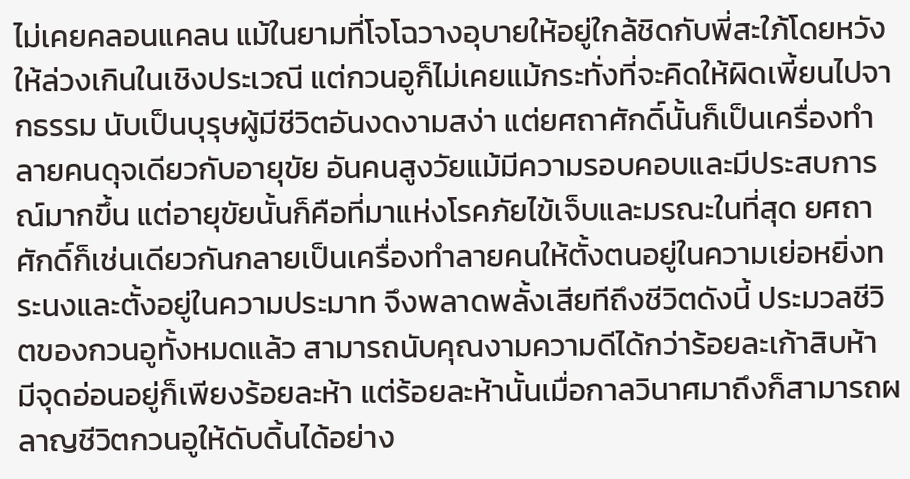ไม่เคยคลอนแคลน แม้ในยามที่โจโฉวางอุบายให้อยู่ใกล้ชิดกับพี่สะใภ้โดยหวังให้ล่วงเกินในเชิงประเวณี แต่กวนอูก็ไม่เคยแม้กระทั่งที่จะคิดให้ผิดเพี้ยนไปจากธรรม นับเป็นบุรุษผู้มีชีวิตอันงดงามสง่า แต่ยศถาศักดิ์นั้นก็เป็นเครื่องทำลายคนดุจเดียวกับอายุขัย อันคนสูงวัยแม้มีความรอบคอบและมีประสบการณ์มากขึ้น แต่อายุขัยนั้นก็คือที่มาแห่งโรคภัยไข้เจ็บและมรณะในที่สุด ยศถาศักดิ์ก็เช่นเดียวกันกลายเป็นเครื่องทำลายคนให้ตั้งตนอยู่ในความเย่อหยิ่งทระนงและตั้งอยู่ในความประมาท จึงพลาดพลั้งเสียทีถึงชีวิตดังนี้ ประมวลชีวิตของกวนอูทั้งหมดแล้ว สามารถนับคุณงามความดีได้กว่าร้อยละเก้าสิบห้า มีจุดอ่อนอยู่ก็เพียงร้อยละห้า แต่ร้อยละห้านั้นเมื่อกาลวินาศมาถึงก็สามารถผลาญชีวิตกวนอูให้ดับดิ้นได้อย่าง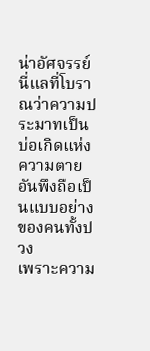น่าอัศจรรย์ นี่แลที่โบราณว่าความประมาทเป็นบ่อเกิดแห่งความตาย อันพึงถือเป็นแบบอย่างของคนทั้งปวง
เพราะความ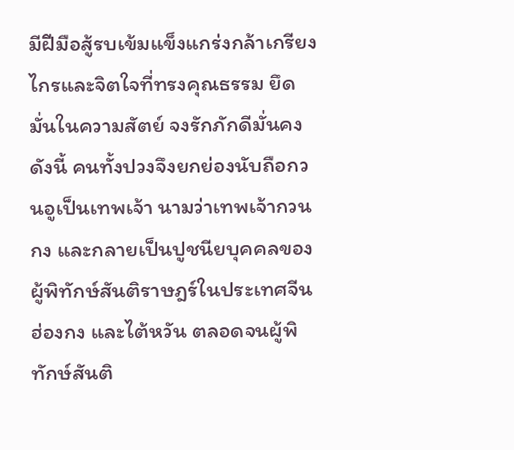มีฝีมือสู้รบเข้มแข็งแกร่งกล้าเกรียงไกรและจิตใจที่ทรงคุณธรรม ยึดมั่นในความสัตย์ จงรักภักดีมั่นคงดังนี้ คนทั้งปวงจึงยกย่องนับถือกวนอูเป็นเทพเจ้า นามว่าเทพเจ้ากวนกง และกลายเป็นปูชนียบุคคลของผู้พิทักษ์สันติราษฎร์ในประเทศจีน ฮ่องกง และไต้หวัน ตลอดจนผู้พิทักษ์สันติ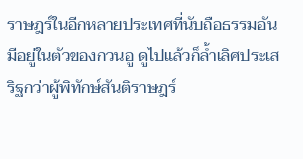ราษฎร์ในอีกหลายประเทศที่นับถือธรรมอันมีอยู่ในตัวของกวนอู ดูไปแล้วก็ล้ำเลิศประเสริฐกว่าผู้พิทักษ์สันติราษฎร์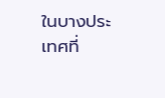ในบางประเทศที่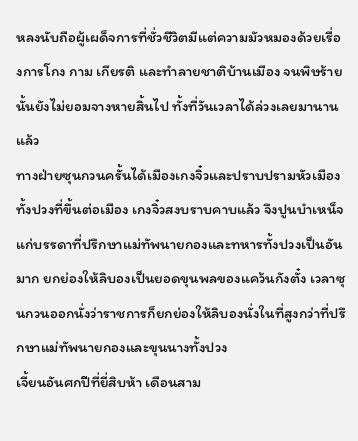หลงนับถือผู้เผด็จการที่ชั่วชีวิตมีแต่ความมัวหมองด้วยเรื่องการโกง กาม เกียรติ และทำลายชาติบ้านเมือง จนพิษร้ายนั้นยังไม่ยอมจางหายสิ้นไป ทั้งที่วันเวลาได้ล่วงเลยมานานแล้ว
ทางฝ่ายซุนกวนครั้นได้เมืองเกงจิ๋วและปราบปรามหัวเมืองทั้งปวงที่ขึ้นต่อเมือง เกงจิ๋วสงบราบคาบแล้ว จึงปูนบำเหน็จแก่บรรดาที่ปรึกษาแม่ทัพนายกองและทหารทั้งปวงเป็นอันมาก ยกย่องให้ลิบองเป็นยอดขุนพลของแคว้นกังตั๋ง เวลาซุนกวนออกนั่งว่าราชการก็ยกย่องให้ลิบองนั่งในที่สูงกว่าที่ปรึกษาแม่ทัพนายกองและขุนนางทั้งปวง
เจี้ยนอันศกปีที่ยี่สิบห้า เดือนสาม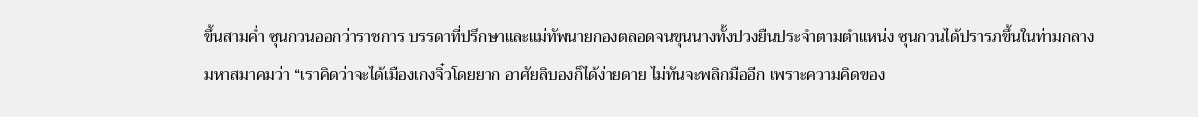ขึ้นสามค่ำ ซุนกวนออกว่าราชการ บรรดาที่ปรึกษาและแม่ทัพนายกองตลอดจนขุนนางทั้งปวงยืนประจำตามตำแหน่ง ซุนกวนได้ปรารภขึ้นในท่ามกลางมหาสมาคมว่า “เราคิดว่าจะได้เมืองเกงจิ๋วโดยยาก อาศัยลิบองก็ได้ง่ายดาย ไม่ทันจะพลิกมืออีก เพราะความคิดของ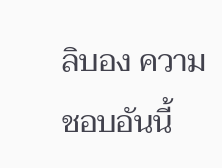ลิบอง ความชอบอันนี้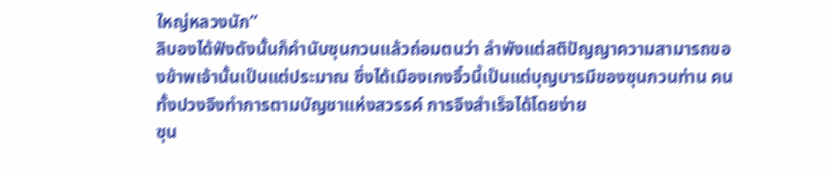ใหญ่หลวงนัก”
ลิบองได้ฟังดังนั้นก็คำนับซุนกวนแล้วถ่อมตนว่า ลำพังแต่สติปัญญาความสามารถของข้าพเจ้านั้นเป็นแต่ประมาณ ซึ่งได้เมืองเกงจิ๋วนี้เป็นแต่บุญบารมีของซุนกวนท่าน คนทั้งปวงจึงทำการตามบัญชาแห่งสวรรค์ การจึงสำเร็จได้โดยง่าย
ซุน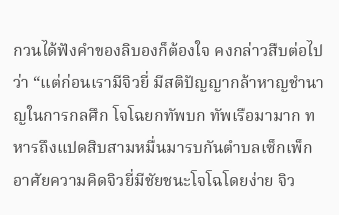กวนได้ฟังคำของลิบองก็ต้องใจ คงกล่าวสืบต่อไปว่า “แต่ก่อนเรามีจิวยี่ มีสติปัญญากล้าหาญชำนาญในการกลศึก โจโฉยกทัพบก ทัพเรือมามาก ทหารถึงแปดสิบสามหมื่นมารบกันตำบลเซ็กเพ็ก อาศัยความคิดจิวยี่มีชัยชนะโจโฉโดยง่าย จิว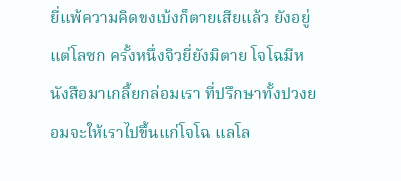ยี่แพ้ความคิดขงเบ้งก็ตายเสียแล้ว ยังอยู่แต่โลซก ครั้งหนึ่งจิวยี่ยังมิตาย โจโฉมีหนังสือมาเกลี้ยกล่อมเรา ที่ปรึกษาทั้งปวงยอมจะให้เราไปขึ้นแก่โจโฉ แลโล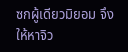ซกผู้เดียวมิยอม จึงให้หาจิว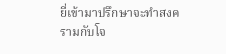ยี่เข้ามาปรึกษาจะทำสงครามกับโจ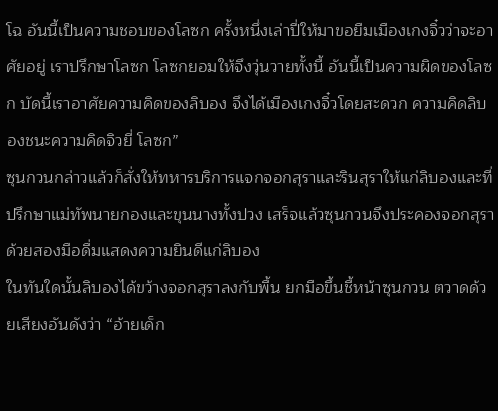โฉ อันนี้เป็นความชอบของโลซก ครั้งหนึ่งเล่าปี่ให้มาขอยืมเมืองเกงจิ๋วว่าจะอาศัยอยู่ เราปรึกษาโลซก โลซกยอมให้จึงวุ่นวายทั้งนี้ อันนี้เป็นความผิดของโลซก บัดนี้เราอาศัยความคิดของลิบอง จึงได้เมืองเกงจิ๋วโดยสะดวก ความคิดลิบองชนะความคิดจิวยี่ โลซก”
ซุนกวนกล่าวแล้วก็สั่งให้ทหารบริการแจกจอกสุราและรินสุราให้แก่ลิบองและที่ปรึกษาแม่ทัพนายกองและขุนนางทั้งปวง เสร็จแล้วซุนกวนจึงประคองจอกสุราด้วยสองมือดื่มแสดงความยินดีแก่ลิบอง
ในทันใดนั้นลิบองได้ขว้างจอกสุราลงกับพื้น ยกมือขึ้นชี้หน้าซุนกวน ตวาดด้วยเสียงอันดังว่า “อ้ายเด็ก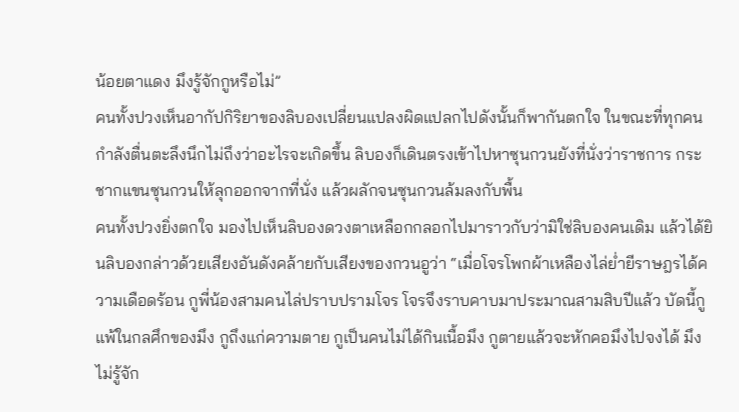น้อยตาแดง มึงรู้จักกูหรือไม่”
คนทั้งปวงเห็นอากัปกิริยาของลิบองเปลี่ยนแปลงผิดแปลกไปดังนั้นก็พากันตกใจ ในขณะที่ทุกคนกำลังตื่นตะลึงนึกไม่ถึงว่าอะไรจะเกิดขึ้น ลิบองก็เดินตรงเข้าไปหาซุนกวนยังที่นั่งว่าราชการ กระชากแขนซุนกวนให้ลุกออกจากที่นั่ง แล้วผลักจนซุนกวนล้มลงกับพื้น
คนทั้งปวงยิ่งตกใจ มองไปเห็นลิบองดวงตาเหลือกกลอกไปมาราวกับว่ามิใช่ลิบองคนเดิม แล้วได้ยินลิบองกล่าวด้วยเสียงอันดังคล้ายกับเสียงของกวนอูว่า “เมื่อโจรโพกผ้าเหลืองไล่ย่ำยีราษฎรได้ความเดือดร้อน กูพี่น้องสามคนไล่ปราบปรามโจร โจรจึงราบคาบมาประมาณสามสิบปีแล้ว บัดนี้กูแพ้ในกลศึกของมึง กูถึงแก่ความตาย กูเป็นคนไม่ได้กินเนื้อมึง กูตายแล้วจะหักคอมึงไปจงได้ มึงไม่รู้จัก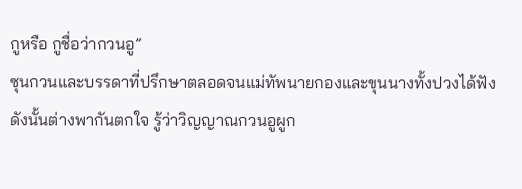กูหรือ กูชื่อว่ากวนอู”
ซุนกวนและบรรดาที่ปรึกษาตลอดจนแม่ทัพนายกองและขุนนางทั้งปวงได้ฟังดังนั้นต่างพากันตกใจ รู้ว่าวิญญาณกวนอูผูก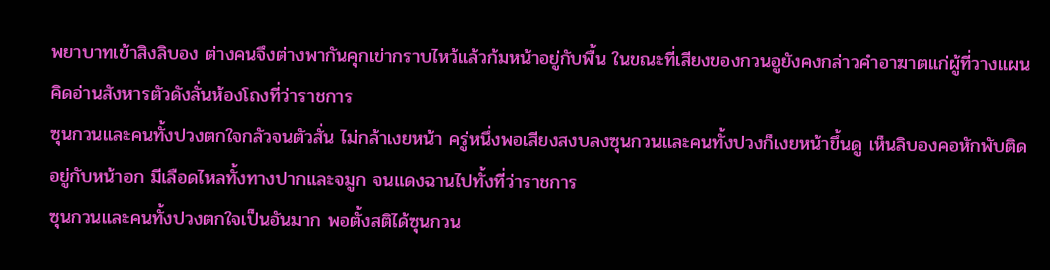พยาบาทเข้าสิงลิบอง ต่างคนจึงต่างพากันคุกเข่ากราบไหว้แล้วก้มหน้าอยู่กับพื้น ในขณะที่เสียงของกวนอูยังคงกล่าวคำอาฆาตแก่ผู้ที่วางแผนคิดอ่านสังหารตัวดังลั่นห้องโถงที่ว่าราชการ
ซุนกวนและคนทั้งปวงตกใจกลัวจนตัวสั่น ไม่กล้าเงยหน้า ครู่หนึ่งพอเสียงสงบลงซุนกวนและคนทั้งปวงก็เงยหน้าขึ้นดู เห็นลิบองคอหักพับติดอยู่กับหน้าอก มีเลือดไหลทั้งทางปากและจมูก จนแดงฉานไปทั้งที่ว่าราชการ
ซุนกวนและคนทั้งปวงตกใจเป็นอันมาก พอตั้งสติได้ซุนกวน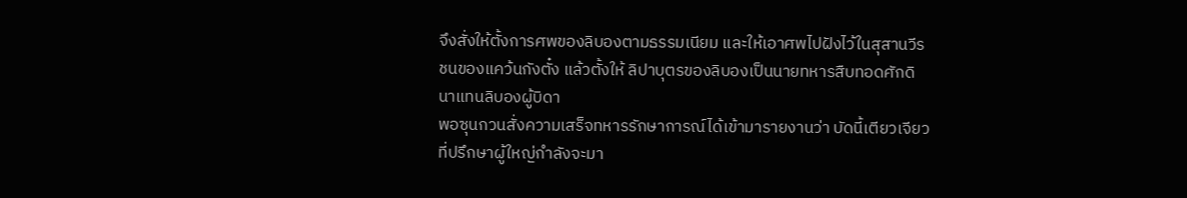จึงสั่งให้ตั้งการศพของลิบองตามธรรมเนียม และให้เอาศพไปฝังไว้ในสุสานวีรชนของแคว้นกังตั๋ง แล้วตั้งให้ ลิปาบุตรของลิบองเป็นนายทหารสืบทอดศักดินาแทนลิบองผู้บิดา
พอซุนกวนสั่งความเสร็จทหารรักษาการณ์ได้เข้ามารายงานว่า บัดนี้เตียวเจียวที่ปรึกษาผู้ใหญ่กำลังจะมา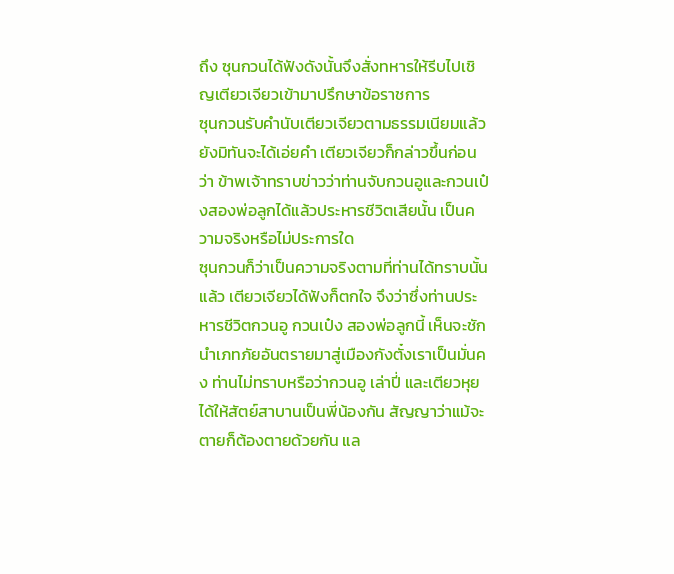ถึง ซุนกวนได้ฟังดังนั้นจึงสั่งทหารให้รีบไปเชิญเตียวเจียวเข้ามาปรึกษาข้อราชการ
ซุนกวนรับคำนับเตียวเจียวตามธรรมเนียมแล้วยังมิทันจะได้เอ่ยคำ เตียวเจียวก็กล่าวขึ้นก่อนว่า ข้าพเจ้าทราบข่าวว่าท่านจับกวนอูและกวนเป๋งสองพ่อลูกได้แล้วประหารชีวิตเสียนั้น เป็นความจริงหรือไม่ประการใด
ซุนกวนก็ว่าเป็นความจริงตามที่ท่านได้ทราบนั้นแล้ว เตียวเจียวได้ฟังก็ตกใจ จึงว่าซึ่งท่านประหารชีวิตกวนอู กวนเป๋ง สองพ่อลูกนี้ เห็นจะชักนำเภทภัยอันตรายมาสู่เมืองกังตั๋งเราเป็นมั่นคง ท่านไม่ทราบหรือว่ากวนอู เล่าปี่ และเตียวหุย ได้ให้สัตย์สาบานเป็นพี่น้องกัน สัญญาว่าแม้จะตายก็ต้องตายด้วยกัน แล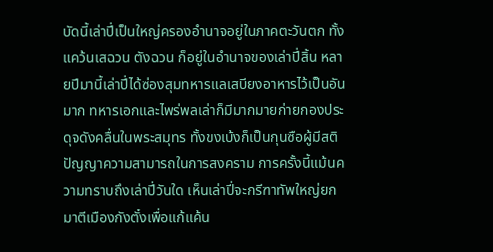บัดนี้เล่าปี่เป็นใหญ่ครองอำนาจอยู่ในภาคตะวันตก ทั้งแคว้นเสฉวน ตังฉวน ก็อยู่ในอำนาจของเล่าปี่สิ้น หลายปีมานี้เล่าปี่ได้ซ่องสุมทหารแลเสบียงอาหารไว้เป็นอันมาก ทหารเอกและไพร่พลเล่าก็มีมากมายก่ายกองประดุจดังคลื่นในพระสมุทร ทั้งขงเบ้งก็เป็นกุนซือผู้มีสติปัญญาความสามารถในการสงคราม การครั้งนี้แม้นความทราบถึงเล่าปี่วันใด เห็นเล่าปี่จะกรีฑาทัพใหญ่ยกมาตีเมืองกังตั๋งเพื่อแก้แค้น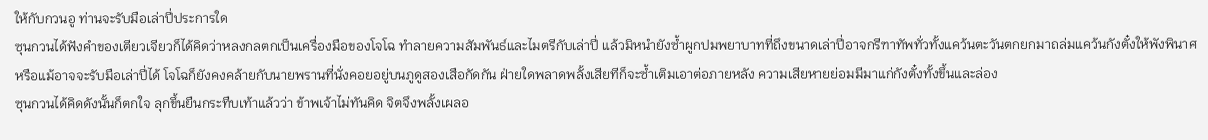ให้กับกวนอู ท่านจะรับมือเล่าปี่ประการใด
ซุนกวนได้ฟังคำของเตียวเจียวก็ได้คิดว่าหลงกลตกเป็นเครื่องมือของโจโฉ ทำลายความสัมพันธ์และไมตรีกับเล่าปี่ แล้วมิหนำยังซ้ำผูกปมพยาบาทที่ถึงขนาดเล่าปี่อาจกรีฑาทัพทั่วทั้งแคว้นตะวันตกยกมาถล่มแคว้นกังตั๋งให้พังพินาศ หรือแม้อาจจะรับมือเล่าปี่ได้ โจโฉก็ยังคงคล้ายกับนายพรานที่นั่งคอยอยู่บนภูดูสองเสือกัดกัน ฝ่ายใดพลาดพลั้งเสียทีก็จะซ้ำเติมเอาต่อภายหลัง ความเสียหายย่อมมีมาแก่กังตั๋งทั้งขึ้นและล่อง
ซุนกวนได้คิดดังนั้นก็ตกใจ ลุกขึ้นยืนกระทืบเท้าแล้วว่า ข้าพเจ้าไม่ทันคิด จิตจึงพลั้งเผลอ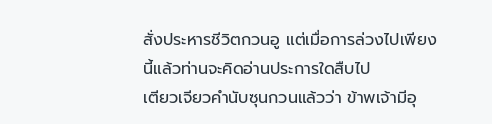สั่งประหารชีวิตกวนอู แต่เมื่อการล่วงไปเพียงนี้แล้วท่านจะคิดอ่านประการใดสืบไป
เตียวเจียวคำนับซุนกวนแล้วว่า ข้าพเจ้ามีอุ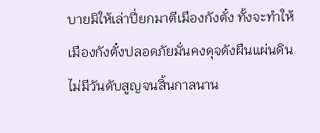บายมิให้เล่าปี่ยกมาตีเมืองกังตั๋ง ทั้งจะทำให้เมืองกังตั๋งปลอดภัยมั่นคงดุจดังผืนแผ่นดิน ไม่มีวันดับสูญจนสิ้นกาลนาน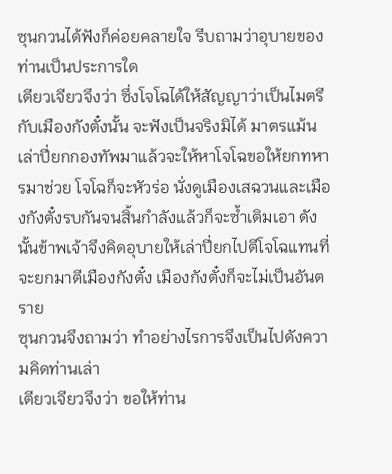ซุนกวนได้ฟังก็ค่อยคลายใจ รีบถามว่าอุบายของท่านเป็นประการใด
เตียวเจียวจึงว่า ซึ่งโจโฉได้ให้สัญญาว่าเป็นไมตรีกับเมืองกังตั๋งนั้น จะฟังเป็นจริงมิได้ มาตรแม้นเล่าปี่ยกกองทัพมาแล้วจะให้หาโจโฉขอให้ยกทหารมาช่วย โจโฉก็จะหัวร่อ นั่งดูเมืองเสฉวนและเมืองกังตั๋งรบกันจนสิ้นกำลังแล้วก็จะซ้ำเติมเอา ดังนั้นข้าพเจ้าจึงคิดอุบายให้เล่าปี่ยกไปตีโจโฉแทนที่จะยกมาตีเมืองกังตั๋ง เมืองกังตั๋งก็จะไม่เป็นอันตราย
ซุนกวนจึงถามว่า ทำอย่างไรการจึงเป็นไปดังความคิดท่านเล่า
เตียวเจียวจึงว่า ขอให้ท่าน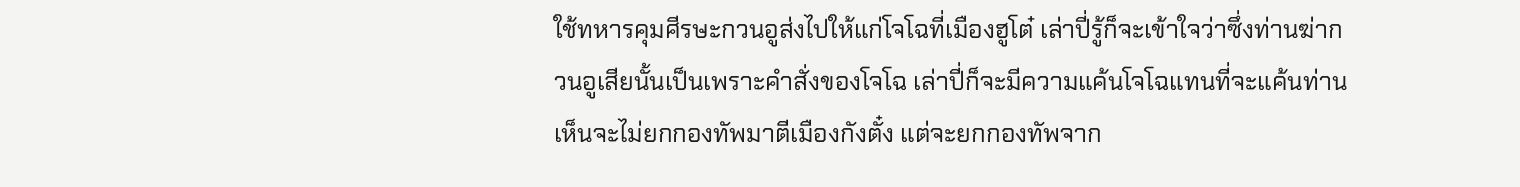ใช้ทหารคุมศีรษะกวนอูส่งไปให้แก่โจโฉที่เมืองฮูโต๋ เล่าปี่รู้ก็จะเข้าใจว่าซึ่งท่านฆ่ากวนอูเสียนั้นเป็นเพราะคำสั่งของโจโฉ เล่าปี่ก็จะมีความแค้นโจโฉแทนที่จะแค้นท่าน เห็นจะไม่ยกกองทัพมาตีเมืองกังตั๋ง แต่จะยกกองทัพจาก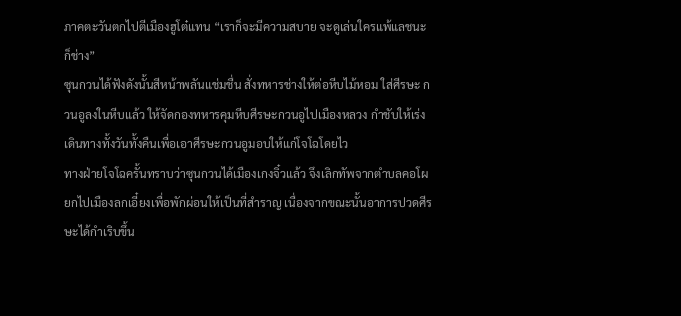ภาคตะวันตกไปตีเมืองฮูโต๋แทน “เราก็จะมีความสบาย จะดูเล่นใครแพ้แลชนะก็ช่าง”
ซุนกวนได้ฟังดังนั้นสีหน้าพลันแช่มชื่น สั่งทหารช่างให้ต่อหีบไม้หอม ใส่ศีรษะ กวนอูลงในหีบแล้ว ให้จัดกองทหารคุมหีบศีรษะกวนอูไปเมืองหลวง กำชับให้เร่งเดินทางทั้งวันทั้งคืนเพื่อเอาศีรษะกวนอูมอบให้แก่โจโฉโดยไว
ทางฝ่ายโจโฉครั้นทราบว่าซุนกวนได้เมืองเกงจิ๋วแล้ว จึงเลิกทัพจากตำบลคอโผ ยกไปเมืองลกเอี๋ยงเพื่อพักผ่อนให้เป็นที่สำราญ เนื่องจากขณะนั้นอาการปวดศีรษะได้กำเริบขึ้น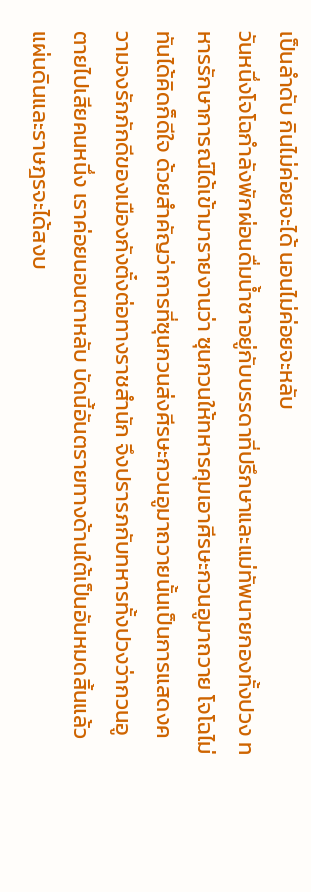เป็นลำดับ กินไม่ค่อยจะได้ นอนไม่ค่อยจะหลับ
วันหนึ่งโจโฉกำลังพักผ่อนดื่มน้ำชาอยู่กับบรรดาที่ปรึกษาและแม่ทัพนายกองทั้งปวง ทหารรักษาการณ์ได้เข้ามารายงานว่า ซุนกวนให้ทหารคุมเอาศีรษะกวนอูมาถวาย โจโฉไม่ทันได้คิดก็ดีใจ ด้วยสำคัญว่าการที่ซุนกวนส่งศีรษะกวนอูมาถวายนั้นเป็นการแสดงความจงรักภักดีของเมืองกังตั๋งต่อทางราชสำนัก จึงปรารภกับทหารทั้งปวงว่ากวนอูตายไปเสียคนหนึ่ง เราค่อยนอนตาหลับ บัดนี้อันตรายทางด้านใต้เป็นอันหมดสิ้นแล้ว แผ่นดินและราษฎรจะได้สงบ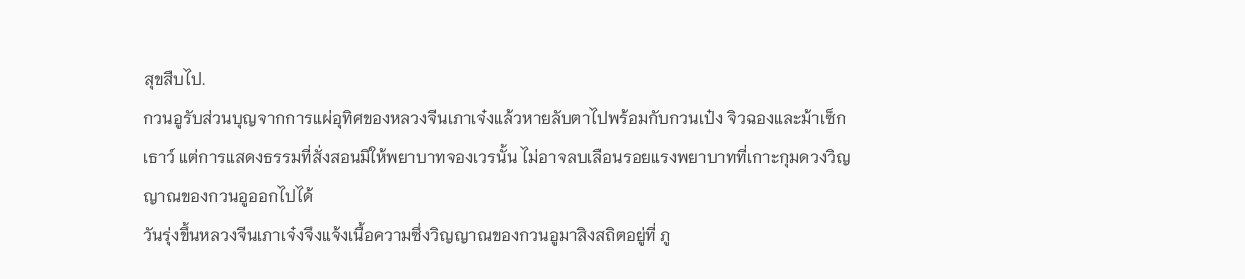สุขสืบไป.
กวนอูรับส่วนบุญจากการแผ่อุทิศของหลวงจีนเภาเจ๋งแล้วหายลับตาไปพร้อมกับกวนเป๋ง จิวฉองและม้าเซ็กเธาว์ แต่การแสดงธรรมที่สั่งสอนมิให้พยาบาทจองเวรนั้น ไม่อาจลบเลือนรอยแรงพยาบาทที่เกาะกุมดวงวิญญาณของกวนอูออกไปได้
วันรุ่งขึ้นหลวงจีนเภาเจ๋งจึงแจ้งเนื้อความซึ่งวิญญาณของกวนอูมาสิงสถิตอยู่ที่ ภู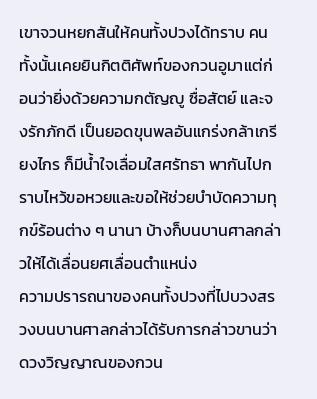เขาจวนหยกสันให้คนทั้งปวงได้ทราบ คนทั้งนั้นเคยยินกิตติศัพท์ของกวนอูมาแต่ก่อนว่ายิ่งด้วยความกตัญญู ซื่อสัตย์ และจงรักภักดี เป็นยอดขุนพลอันแกร่งกล้าเกรียงไกร ก็มีน้ำใจเลื่อมใสศรัทธา พากันไปกราบไหว้ขอหวยและขอให้ช่วยบำบัดความทุกข์ร้อนต่าง ๆ นานา บ้างก็บนบานศาลกล่าวให้ได้เลื่อนยศเลื่อนตำแหน่ง
ความปรารถนาของคนทั้งปวงที่ไปบวงสรวงบนบานศาลกล่าวได้รับการกล่าวขานว่าดวงวิญญาณของกวน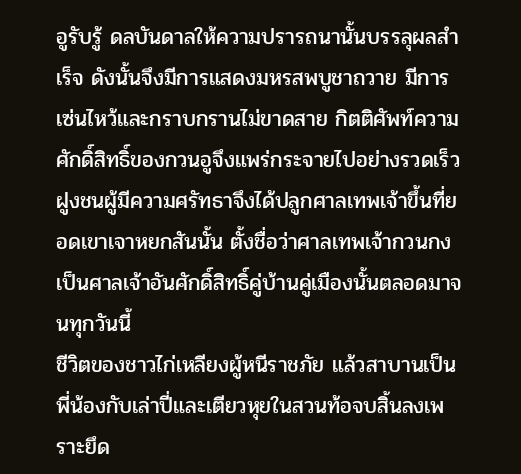อูรับรู้ ดลบันดาลให้ความปรารถนานั้นบรรลุผลสำเร็จ ดังนั้นจึงมีการแสดงมหรสพบูชาถวาย มีการเซ่นไหว้และกราบกรานไม่ขาดสาย กิตติศัพท์ความศักดิ์สิทธิ์ของกวนอูจึงแพร่กระจายไปอย่างรวดเร็ว ฝูงชนผู้มีความศรัทธาจึงได้ปลูกศาลเทพเจ้าขึ้นที่ยอดเขาเจาหยกสันนั้น ตั้งชื่อว่าศาลเทพเจ้ากวนกง เป็นศาลเจ้าอันศักดิ์สิทธิ์คู่บ้านคู่เมืองนั้นตลอดมาจนทุกวันนี้
ชีวิตของชาวไก่เหลียงผู้หนีราชภัย แล้วสาบานเป็นพี่น้องกับเล่าปี่และเตียวหุยในสวนท้อจบสิ้นลงเพราะยึด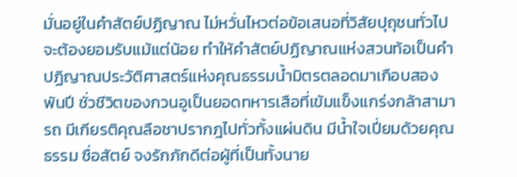มั่นอยู่ในคำสัตย์ปฏิญาณ ไม่หวั่นไหวต่อข้อเสนอที่วิสัยปุถุชนทั่วไปจะต้องยอมรับแม้แต่น้อย ทำให้คำสัตย์ปฏิญาณแห่งสวนท้อเป็นคำปฏิญาณประวัติศาสตร์แห่งคุณธรรมน้ำมิตรตลอดมาเกือบสองพันปี ชั่วชีวิตของกวนอูเป็นยอดทหารเสือที่เข้มแข็งแกร่งกล้าสามารถ มีเกียรติคุณลือชาปรากฎไปทั่วทั้งแผ่นดิน มีน้ำใจเปี่ยมด้วยคุณธรรม ซื่อสัตย์ จงรักภักดีต่อผู้ที่เป็นทั้งนาย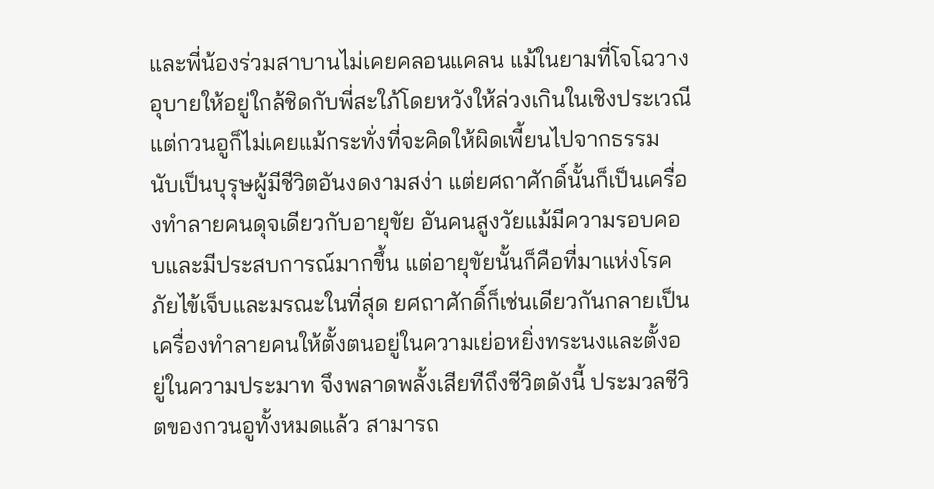และพี่น้องร่วมสาบานไม่เคยคลอนแคลน แม้ในยามที่โจโฉวางอุบายให้อยู่ใกล้ชิดกับพี่สะใภ้โดยหวังให้ล่วงเกินในเชิงประเวณี แต่กวนอูก็ไม่เคยแม้กระทั่งที่จะคิดให้ผิดเพี้ยนไปจากธรรม นับเป็นบุรุษผู้มีชีวิตอันงดงามสง่า แต่ยศถาศักดิ์นั้นก็เป็นเครื่องทำลายคนดุจเดียวกับอายุขัย อันคนสูงวัยแม้มีความรอบคอบและมีประสบการณ์มากขึ้น แต่อายุขัยนั้นก็คือที่มาแห่งโรคภัยไข้เจ็บและมรณะในที่สุด ยศถาศักดิ์ก็เช่นเดียวกันกลายเป็นเครื่องทำลายคนให้ตั้งตนอยู่ในความเย่อหยิ่งทระนงและตั้งอยู่ในความประมาท จึงพลาดพลั้งเสียทีถึงชีวิตดังนี้ ประมวลชีวิตของกวนอูทั้งหมดแล้ว สามารถ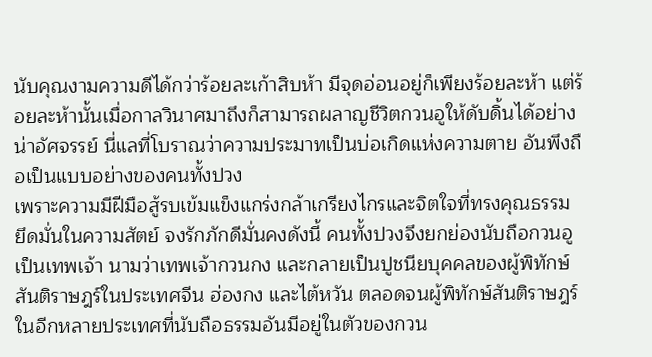นับคุณงามความดีได้กว่าร้อยละเก้าสิบห้า มีจุดอ่อนอยู่ก็เพียงร้อยละห้า แต่ร้อยละห้านั้นเมื่อกาลวินาศมาถึงก็สามารถผลาญชีวิตกวนอูให้ดับดิ้นได้อย่างน่าอัศจรรย์ นี่แลที่โบราณว่าความประมาทเป็นบ่อเกิดแห่งความตาย อันพึงถือเป็นแบบอย่างของคนทั้งปวง
เพราะความมีฝีมือสู้รบเข้มแข็งแกร่งกล้าเกรียงไกรและจิตใจที่ทรงคุณธรรม ยึดมั่นในความสัตย์ จงรักภักดีมั่นคงดังนี้ คนทั้งปวงจึงยกย่องนับถือกวนอูเป็นเทพเจ้า นามว่าเทพเจ้ากวนกง และกลายเป็นปูชนียบุคคลของผู้พิทักษ์สันติราษฎร์ในประเทศจีน ฮ่องกง และไต้หวัน ตลอดจนผู้พิทักษ์สันติราษฎร์ในอีกหลายประเทศที่นับถือธรรมอันมีอยู่ในตัวของกวน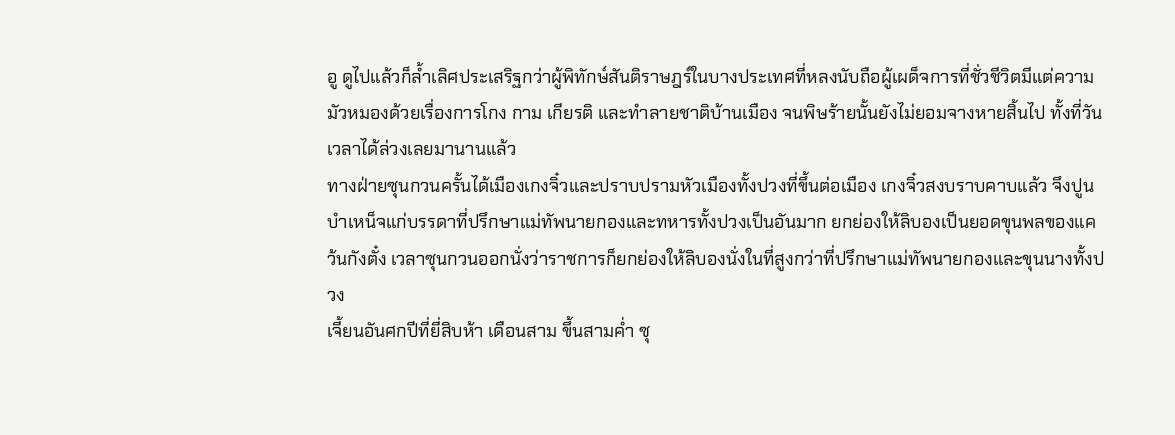อู ดูไปแล้วก็ล้ำเลิศประเสริฐกว่าผู้พิทักษ์สันติราษฎร์ในบางประเทศที่หลงนับถือผู้เผด็จการที่ชั่วชีวิตมีแต่ความมัวหมองด้วยเรื่องการโกง กาม เกียรติ และทำลายชาติบ้านเมือง จนพิษร้ายนั้นยังไม่ยอมจางหายสิ้นไป ทั้งที่วันเวลาได้ล่วงเลยมานานแล้ว
ทางฝ่ายซุนกวนครั้นได้เมืองเกงจิ๋วและปราบปรามหัวเมืองทั้งปวงที่ขึ้นต่อเมือง เกงจิ๋วสงบราบคาบแล้ว จึงปูนบำเหน็จแก่บรรดาที่ปรึกษาแม่ทัพนายกองและทหารทั้งปวงเป็นอันมาก ยกย่องให้ลิบองเป็นยอดขุนพลของแคว้นกังตั๋ง เวลาซุนกวนออกนั่งว่าราชการก็ยกย่องให้ลิบองนั่งในที่สูงกว่าที่ปรึกษาแม่ทัพนายกองและขุนนางทั้งปวง
เจี้ยนอันศกปีที่ยี่สิบห้า เดือนสาม ขึ้นสามค่ำ ซุ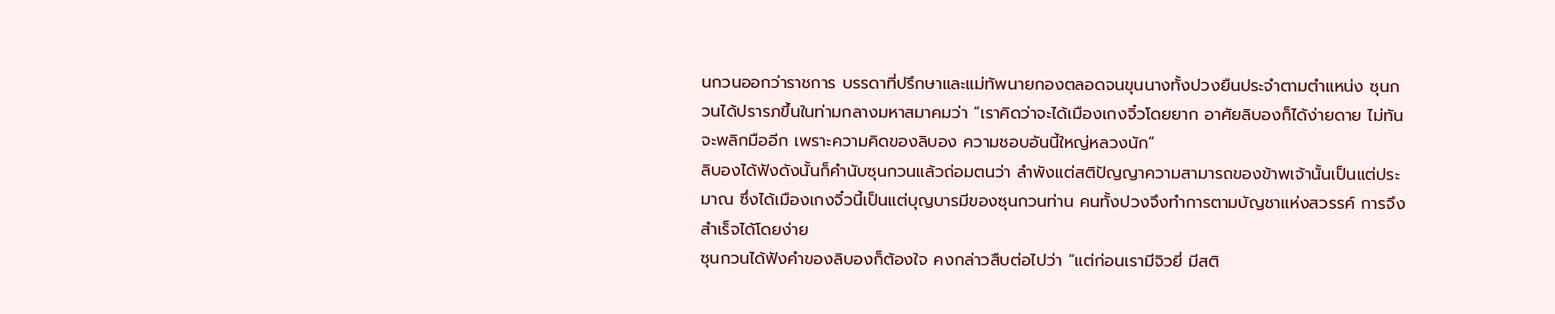นกวนออกว่าราชการ บรรดาที่ปรึกษาและแม่ทัพนายกองตลอดจนขุนนางทั้งปวงยืนประจำตามตำแหน่ง ซุนกวนได้ปรารภขึ้นในท่ามกลางมหาสมาคมว่า “เราคิดว่าจะได้เมืองเกงจิ๋วโดยยาก อาศัยลิบองก็ได้ง่ายดาย ไม่ทันจะพลิกมืออีก เพราะความคิดของลิบอง ความชอบอันนี้ใหญ่หลวงนัก”
ลิบองได้ฟังดังนั้นก็คำนับซุนกวนแล้วถ่อมตนว่า ลำพังแต่สติปัญญาความสามารถของข้าพเจ้านั้นเป็นแต่ประมาณ ซึ่งได้เมืองเกงจิ๋วนี้เป็นแต่บุญบารมีของซุนกวนท่าน คนทั้งปวงจึงทำการตามบัญชาแห่งสวรรค์ การจึงสำเร็จได้โดยง่าย
ซุนกวนได้ฟังคำของลิบองก็ต้องใจ คงกล่าวสืบต่อไปว่า “แต่ก่อนเรามีจิวยี่ มีสติ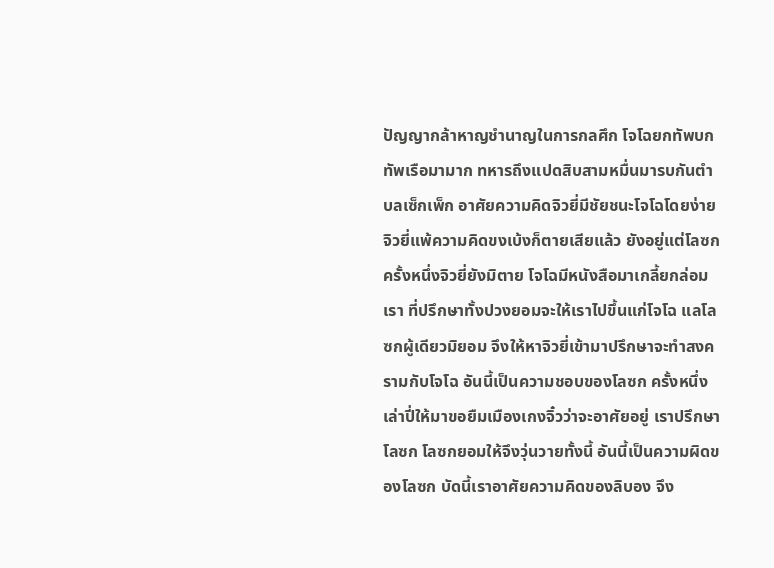ปัญญากล้าหาญชำนาญในการกลศึก โจโฉยกทัพบก ทัพเรือมามาก ทหารถึงแปดสิบสามหมื่นมารบกันตำบลเซ็กเพ็ก อาศัยความคิดจิวยี่มีชัยชนะโจโฉโดยง่าย จิวยี่แพ้ความคิดขงเบ้งก็ตายเสียแล้ว ยังอยู่แต่โลซก ครั้งหนึ่งจิวยี่ยังมิตาย โจโฉมีหนังสือมาเกลี้ยกล่อมเรา ที่ปรึกษาทั้งปวงยอมจะให้เราไปขึ้นแก่โจโฉ แลโลซกผู้เดียวมิยอม จึงให้หาจิวยี่เข้ามาปรึกษาจะทำสงครามกับโจโฉ อันนี้เป็นความชอบของโลซก ครั้งหนึ่งเล่าปี่ให้มาขอยืมเมืองเกงจิ๋วว่าจะอาศัยอยู่ เราปรึกษาโลซก โลซกยอมให้จึงวุ่นวายทั้งนี้ อันนี้เป็นความผิดของโลซก บัดนี้เราอาศัยความคิดของลิบอง จึง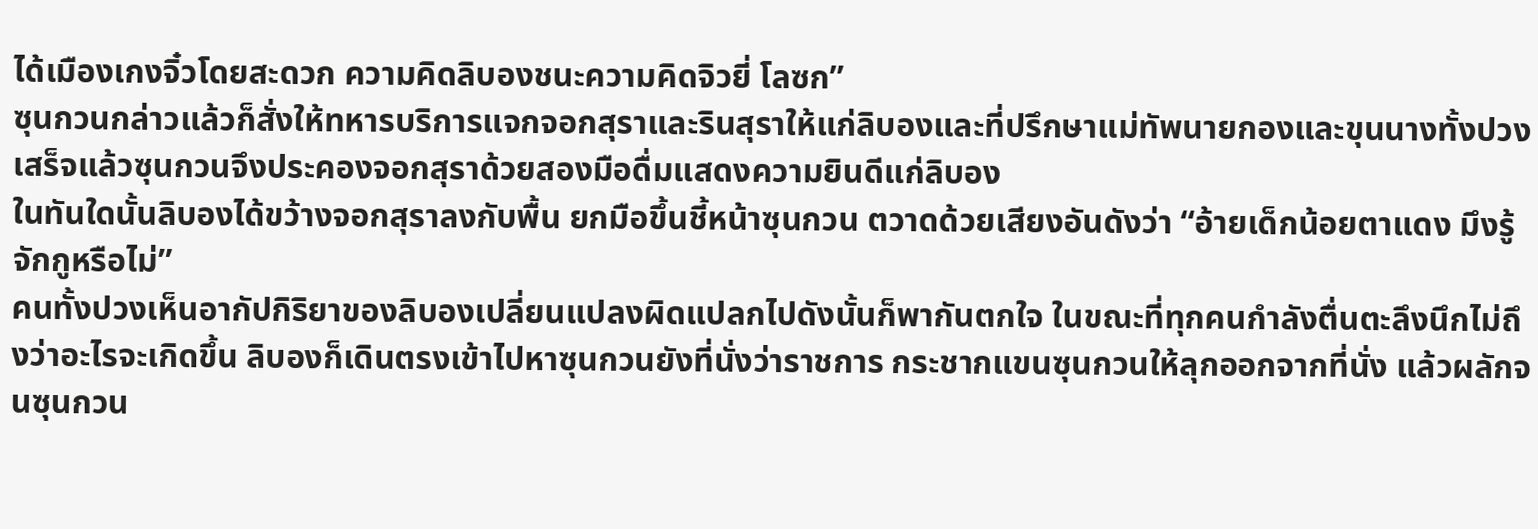ได้เมืองเกงจิ๋วโดยสะดวก ความคิดลิบองชนะความคิดจิวยี่ โลซก”
ซุนกวนกล่าวแล้วก็สั่งให้ทหารบริการแจกจอกสุราและรินสุราให้แก่ลิบองและที่ปรึกษาแม่ทัพนายกองและขุนนางทั้งปวง เสร็จแล้วซุนกวนจึงประคองจอกสุราด้วยสองมือดื่มแสดงความยินดีแก่ลิบอง
ในทันใดนั้นลิบองได้ขว้างจอกสุราลงกับพื้น ยกมือขึ้นชี้หน้าซุนกวน ตวาดด้วยเสียงอันดังว่า “อ้ายเด็กน้อยตาแดง มึงรู้จักกูหรือไม่”
คนทั้งปวงเห็นอากัปกิริยาของลิบองเปลี่ยนแปลงผิดแปลกไปดังนั้นก็พากันตกใจ ในขณะที่ทุกคนกำลังตื่นตะลึงนึกไม่ถึงว่าอะไรจะเกิดขึ้น ลิบองก็เดินตรงเข้าไปหาซุนกวนยังที่นั่งว่าราชการ กระชากแขนซุนกวนให้ลุกออกจากที่นั่ง แล้วผลักจนซุนกวน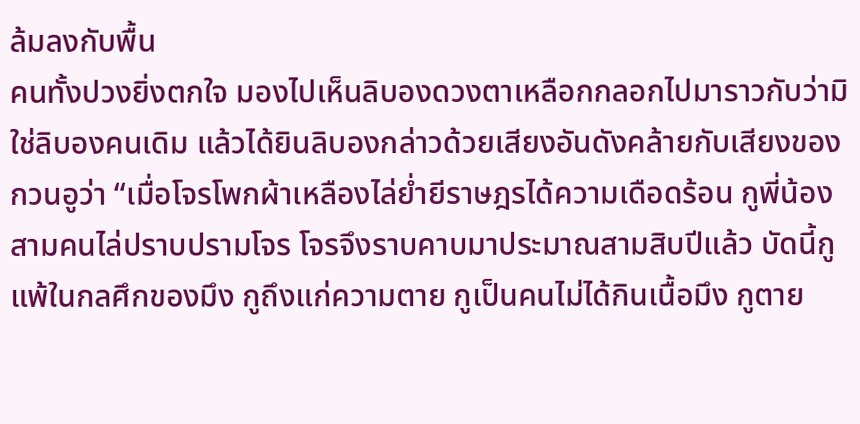ล้มลงกับพื้น
คนทั้งปวงยิ่งตกใจ มองไปเห็นลิบองดวงตาเหลือกกลอกไปมาราวกับว่ามิใช่ลิบองคนเดิม แล้วได้ยินลิบองกล่าวด้วยเสียงอันดังคล้ายกับเสียงของกวนอูว่า “เมื่อโจรโพกผ้าเหลืองไล่ย่ำยีราษฎรได้ความเดือดร้อน กูพี่น้องสามคนไล่ปราบปรามโจร โจรจึงราบคาบมาประมาณสามสิบปีแล้ว บัดนี้กูแพ้ในกลศึกของมึง กูถึงแก่ความตาย กูเป็นคนไม่ได้กินเนื้อมึง กูตาย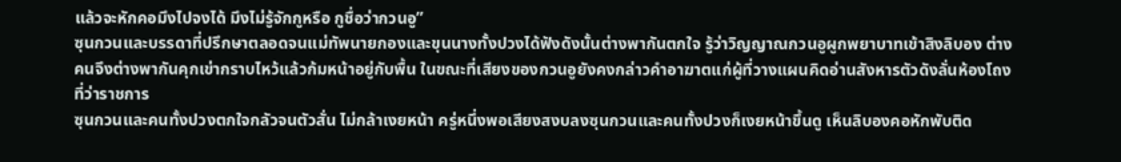แล้วจะหักคอมึงไปจงได้ มึงไม่รู้จักกูหรือ กูชื่อว่ากวนอู”
ซุนกวนและบรรดาที่ปรึกษาตลอดจนแม่ทัพนายกองและขุนนางทั้งปวงได้ฟังดังนั้นต่างพากันตกใจ รู้ว่าวิญญาณกวนอูผูกพยาบาทเข้าสิงลิบอง ต่างคนจึงต่างพากันคุกเข่ากราบไหว้แล้วก้มหน้าอยู่กับพื้น ในขณะที่เสียงของกวนอูยังคงกล่าวคำอาฆาตแก่ผู้ที่วางแผนคิดอ่านสังหารตัวดังลั่นห้องโถงที่ว่าราชการ
ซุนกวนและคนทั้งปวงตกใจกลัวจนตัวสั่น ไม่กล้าเงยหน้า ครู่หนึ่งพอเสียงสงบลงซุนกวนและคนทั้งปวงก็เงยหน้าขึ้นดู เห็นลิบองคอหักพับติด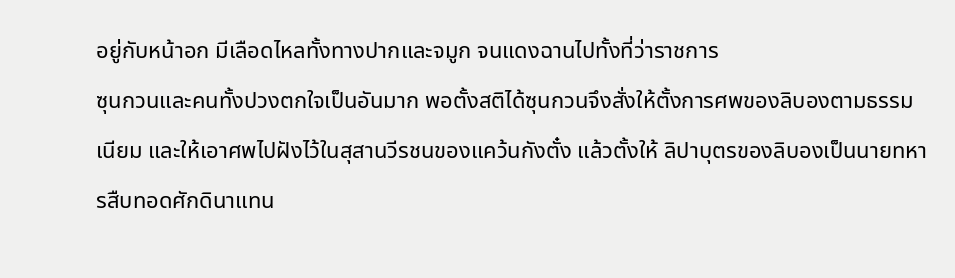อยู่กับหน้าอก มีเลือดไหลทั้งทางปากและจมูก จนแดงฉานไปทั้งที่ว่าราชการ
ซุนกวนและคนทั้งปวงตกใจเป็นอันมาก พอตั้งสติได้ซุนกวนจึงสั่งให้ตั้งการศพของลิบองตามธรรมเนียม และให้เอาศพไปฝังไว้ในสุสานวีรชนของแคว้นกังตั๋ง แล้วตั้งให้ ลิปาบุตรของลิบองเป็นนายทหารสืบทอดศักดินาแทน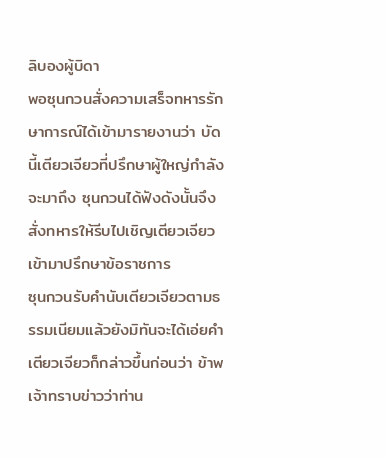ลิบองผู้บิดา
พอซุนกวนสั่งความเสร็จทหารรักษาการณ์ได้เข้ามารายงานว่า บัดนี้เตียวเจียวที่ปรึกษาผู้ใหญ่กำลังจะมาถึง ซุนกวนได้ฟังดังนั้นจึงสั่งทหารให้รีบไปเชิญเตียวเจียวเข้ามาปรึกษาข้อราชการ
ซุนกวนรับคำนับเตียวเจียวตามธรรมเนียมแล้วยังมิทันจะได้เอ่ยคำ เตียวเจียวก็กล่าวขึ้นก่อนว่า ข้าพเจ้าทราบข่าวว่าท่าน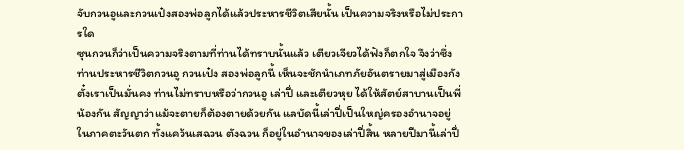จับกวนอูและกวนเป๋งสองพ่อลูกได้แล้วประหารชีวิตเสียนั้น เป็นความจริงหรือไม่ประการใด
ซุนกวนก็ว่าเป็นความจริงตามที่ท่านได้ทราบนั้นแล้ว เตียวเจียวได้ฟังก็ตกใจ จึงว่าซึ่งท่านประหารชีวิตกวนอู กวนเป๋ง สองพ่อลูกนี้ เห็นจะชักนำเภทภัยอันตรายมาสู่เมืองกังตั๋งเราเป็นมั่นคง ท่านไม่ทราบหรือว่ากวนอู เล่าปี่ และเตียวหุย ได้ให้สัตย์สาบานเป็นพี่น้องกัน สัญญาว่าแม้จะตายก็ต้องตายด้วยกัน แลบัดนี้เล่าปี่เป็นใหญ่ครองอำนาจอยู่ในภาคตะวันตก ทั้งแคว้นเสฉวน ตังฉวน ก็อยู่ในอำนาจของเล่าปี่สิ้น หลายปีมานี้เล่าปี่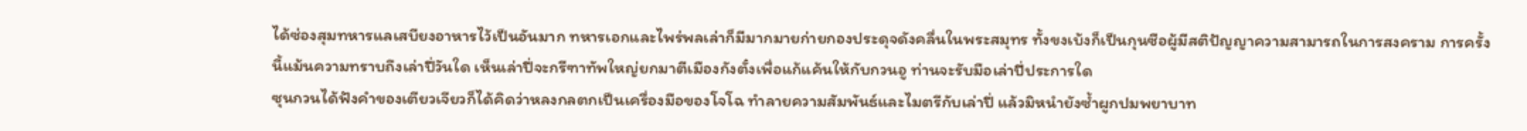ได้ซ่องสุมทหารแลเสบียงอาหารไว้เป็นอันมาก ทหารเอกและไพร่พลเล่าก็มีมากมายก่ายกองประดุจดังคลื่นในพระสมุทร ทั้งขงเบ้งก็เป็นกุนซือผู้มีสติปัญญาความสามารถในการสงคราม การครั้งนี้แม้นความทราบถึงเล่าปี่วันใด เห็นเล่าปี่จะกรีฑาทัพใหญ่ยกมาตีเมืองกังตั๋งเพื่อแก้แค้นให้กับกวนอู ท่านจะรับมือเล่าปี่ประการใด
ซุนกวนได้ฟังคำของเตียวเจียวก็ได้คิดว่าหลงกลตกเป็นเครื่องมือของโจโฉ ทำลายความสัมพันธ์และไมตรีกับเล่าปี่ แล้วมิหนำยังซ้ำผูกปมพยาบาท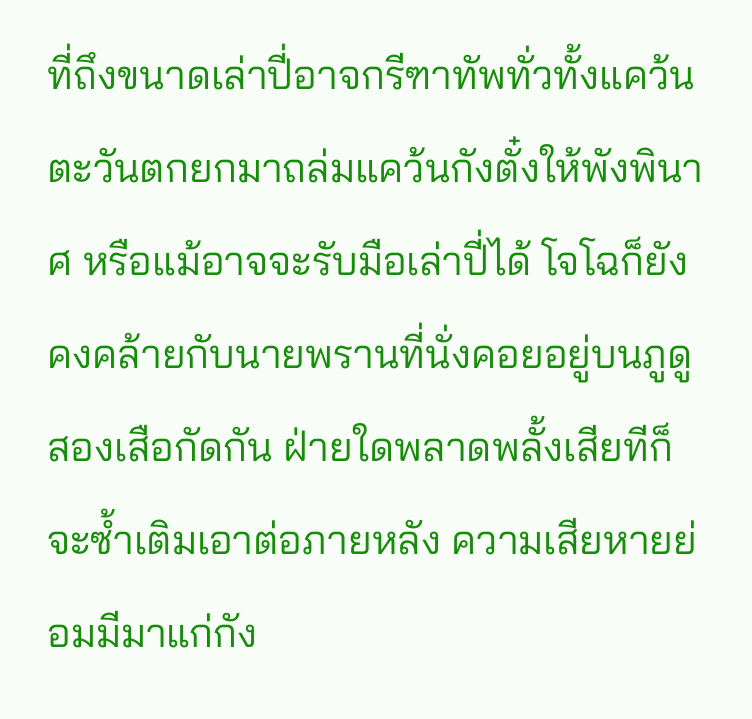ที่ถึงขนาดเล่าปี่อาจกรีฑาทัพทั่วทั้งแคว้นตะวันตกยกมาถล่มแคว้นกังตั๋งให้พังพินาศ หรือแม้อาจจะรับมือเล่าปี่ได้ โจโฉก็ยังคงคล้ายกับนายพรานที่นั่งคอยอยู่บนภูดูสองเสือกัดกัน ฝ่ายใดพลาดพลั้งเสียทีก็จะซ้ำเติมเอาต่อภายหลัง ความเสียหายย่อมมีมาแก่กัง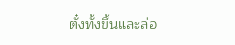ตั๋งทั้งขึ้นและล่อ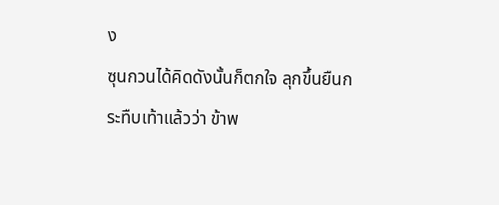ง
ซุนกวนได้คิดดังนั้นก็ตกใจ ลุกขึ้นยืนกระทืบเท้าแล้วว่า ข้าพ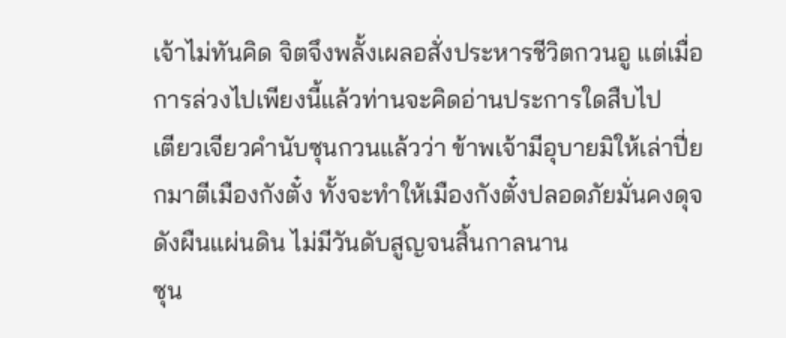เจ้าไม่ทันคิด จิตจึงพลั้งเผลอสั่งประหารชีวิตกวนอู แต่เมื่อการล่วงไปเพียงนี้แล้วท่านจะคิดอ่านประการใดสืบไป
เตียวเจียวคำนับซุนกวนแล้วว่า ข้าพเจ้ามีอุบายมิให้เล่าปี่ยกมาตีเมืองกังตั๋ง ทั้งจะทำให้เมืองกังตั๋งปลอดภัยมั่นคงดุจดังผืนแผ่นดิน ไม่มีวันดับสูญจนสิ้นกาลนาน
ซุน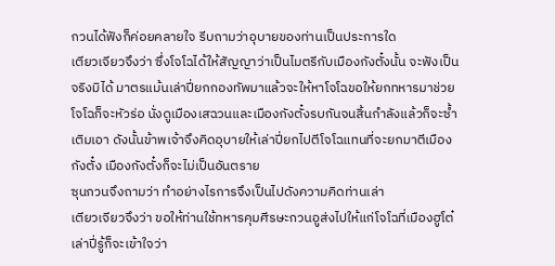กวนได้ฟังก็ค่อยคลายใจ รีบถามว่าอุบายของท่านเป็นประการใด
เตียวเจียวจึงว่า ซึ่งโจโฉได้ให้สัญญาว่าเป็นไมตรีกับเมืองกังตั๋งนั้น จะฟังเป็นจริงมิได้ มาตรแม้นเล่าปี่ยกกองทัพมาแล้วจะให้หาโจโฉขอให้ยกทหารมาช่วย โจโฉก็จะหัวร่อ นั่งดูเมืองเสฉวนและเมืองกังตั๋งรบกันจนสิ้นกำลังแล้วก็จะซ้ำเติมเอา ดังนั้นข้าพเจ้าจึงคิดอุบายให้เล่าปี่ยกไปตีโจโฉแทนที่จะยกมาตีเมืองกังตั๋ง เมืองกังตั๋งก็จะไม่เป็นอันตราย
ซุนกวนจึงถามว่า ทำอย่างไรการจึงเป็นไปดังความคิดท่านเล่า
เตียวเจียวจึงว่า ขอให้ท่านใช้ทหารคุมศีรษะกวนอูส่งไปให้แก่โจโฉที่เมืองฮูโต๋ เล่าปี่รู้ก็จะเข้าใจว่า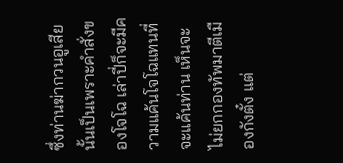ซึ่งท่านฆ่ากวนอูเสียนั้นเป็นเพราะคำสั่งของโจโฉ เล่าปี่ก็จะมีความแค้นโจโฉแทนที่จะแค้นท่าน เห็นจะไม่ยกกองทัพมาตีเมืองกังตั๋ง แต่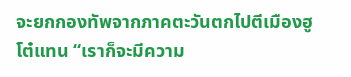จะยกกองทัพจากภาคตะวันตกไปตีเมืองฮูโต๋แทน “เราก็จะมีความ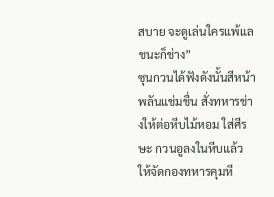สบาย จะดูเล่นใครแพ้แลชนะก็ช่าง”
ซุนกวนได้ฟังดังนั้นสีหน้าพลันแช่มชื่น สั่งทหารช่างให้ต่อหีบไม้หอม ใส่ศีรษะ กวนอูลงในหีบแล้ว ให้จัดกองทหารคุมหี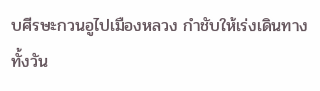บศีรษะกวนอูไปเมืองหลวง กำชับให้เร่งเดินทางทั้งวัน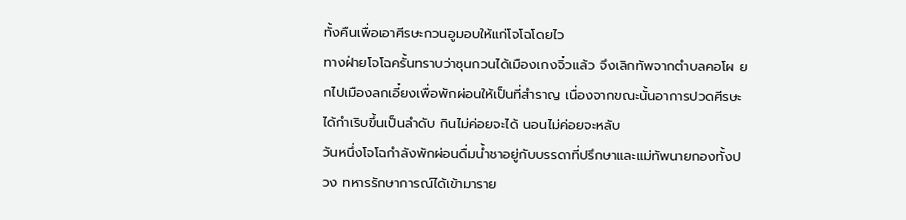ทั้งคืนเพื่อเอาศีรษะกวนอูมอบให้แก่โจโฉโดยไว
ทางฝ่ายโจโฉครั้นทราบว่าซุนกวนได้เมืองเกงจิ๋วแล้ว จึงเลิกทัพจากตำบลคอโผ ยกไปเมืองลกเอี๋ยงเพื่อพักผ่อนให้เป็นที่สำราญ เนื่องจากขณะนั้นอาการปวดศีรษะได้กำเริบขึ้นเป็นลำดับ กินไม่ค่อยจะได้ นอนไม่ค่อยจะหลับ
วันหนึ่งโจโฉกำลังพักผ่อนดื่มน้ำชาอยู่กับบรรดาที่ปรึกษาและแม่ทัพนายกองทั้งปวง ทหารรักษาการณ์ได้เข้ามาราย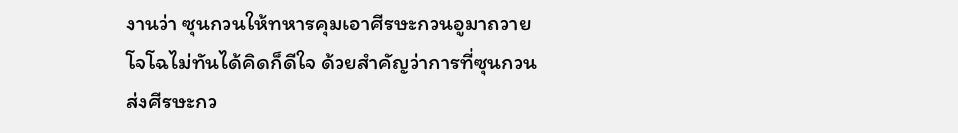งานว่า ซุนกวนให้ทหารคุมเอาศีรษะกวนอูมาถวาย โจโฉไม่ทันได้คิดก็ดีใจ ด้วยสำคัญว่าการที่ซุนกวนส่งศีรษะกว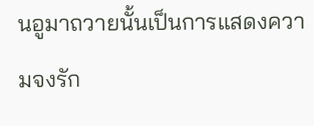นอูมาถวายนั้นเป็นการแสดงความจงรัก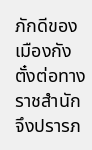ภักดีของเมืองกังตั๋งต่อทางราชสำนัก จึงปรารภ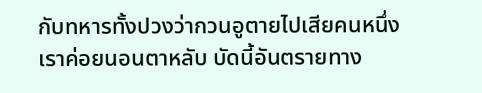กับทหารทั้งปวงว่ากวนอูตายไปเสียคนหนึ่ง เราค่อยนอนตาหลับ บัดนี้อันตรายทาง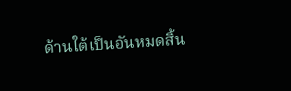ด้านใต้เป็นอันหมดสิ้น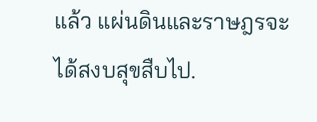แล้ว แผ่นดินและราษฎรจะได้สงบสุขสืบไป.